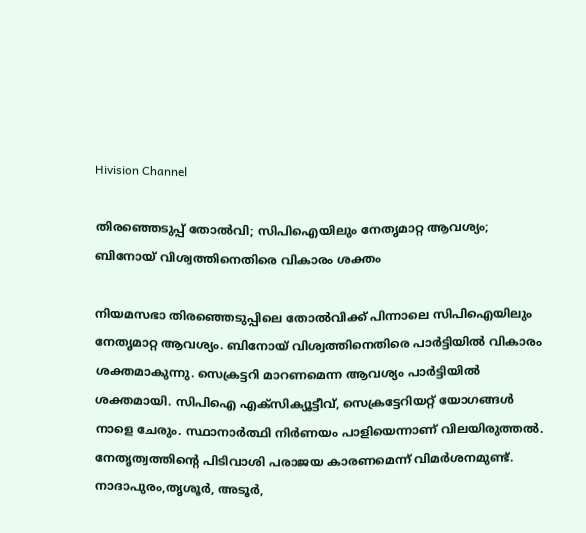Hivision Channel

തിരഞ്ഞെടുപ്പ് തോല്‍വി; സിപിഐയിലും നേതൃമാറ്റ ആവശ്യം; ബിനോയ് വിശ്വത്തിനെതിരെ വികാരം ശക്തം

നിയമസഭാ തിരഞ്ഞെടുപ്പിലെ തോല്‍വിക്ക് പിന്നാലെ സിപിഐയിലും നേതൃമാറ്റ ആവശ്യം. ബിനോയ് വിശ്വത്തിനെതിരെ പാര്‍ട്ടിയില്‍ വികാരം ശക്തമാകുന്നു. സെക്രട്ടറി മാറണമെന്ന ആവശ്യം പാര്‍ട്ടിയില്‍ ശക്തമായി. സിപിഐ എക്‌സിക്യൂട്ടീവ്, സെക്രട്ടേറിയറ്റ് യോഗങ്ങള്‍ നാളെ ചേരും. സ്ഥാനാര്‍ത്ഥി നിര്‍ണയം പാളിയെന്നാണ് വിലയിരുത്തല്‍. നേതൃത്വത്തിന്റെ പിടിവാശി പരാജയ കാരണമെന്ന് വിമര്‍ശനമുണ്ട്. നാദാപുരം,തൃശൂര്‍, അടൂര്‍,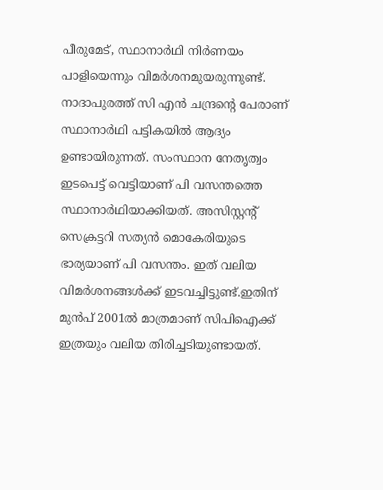പീരുമേട്, സ്ഥാനാര്‍ഥി നിര്‍ണയം പാളിയെന്നും വിമര്‍ശനമുയരുന്നുണ്ട്. നാദാപുരത്ത് സി എന്‍ ചന്ദ്രന്റെ പേരാണ് സ്ഥാനാര്‍ഥി പട്ടികയില്‍ ആദ്യം ഉണ്ടായിരുന്നത്. സംസ്ഥാന നേതൃത്വം ഇടപെട്ട് വെട്ടിയാണ് പി വസന്തത്തെ സ്ഥാനാര്‍ഥിയാക്കിയത്. അസിസ്റ്റന്റ് സെക്രട്ടറി സത്യന്‍ മൊകേരിയുടെ ഭാര്യയാണ് പി വസന്തം. ഇത് വലിയ വിമര്‍ശനങ്ങള്‍ക്ക് ഇടവച്ചിട്ടുണ്ട്.ഇതിന് മുന്‍പ് 2001ല്‍ മാത്രമാണ് സിപിഐക്ക് ഇത്രയും വലിയ തിരിച്ചടിയുണ്ടായത്.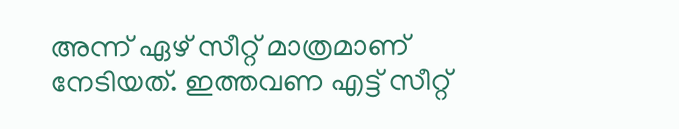അന്ന് ഏഴ് സീറ്റ് മാത്രമാണ് നേടിയത്. ഇത്തവണ എട്ട് സീറ്റ്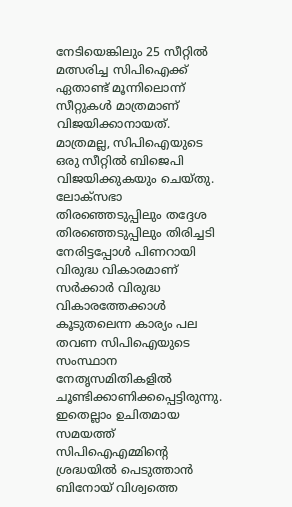നേടിയെങ്കിലും 25 സീറ്റില്‍ മത്സരിച്ച സിപിഐക്ക് ഏതാണ്ട് മൂന്നിലൊന്ന് സീറ്റുകള്‍ മാത്രമാണ് വിജയിക്കാനായത്. മാത്രമല്ല, സിപിഐയുടെ ഒരു സീറ്റില്‍ ബിജെപി വിജയിക്കുകയും ചെയ്തു. ലോക്‌സഭാ തിരഞ്ഞെടുപ്പിലും തദ്ദേശ തിരഞ്ഞെടുപ്പിലും തിരിച്ചടി നേരിട്ടപ്പോള്‍ പിണറായി വിരുദ്ധ വികാരമാണ് സര്‍ക്കാര്‍ വിരുദ്ധ വികാരത്തേക്കാള്‍ കൂടുതലെന്ന കാര്യം പല തവണ സിപിഐയുടെ സംസ്ഥാന നേതൃസമിതികളില്‍ ചൂണ്ടിക്കാണിക്കപ്പെട്ടിരുന്നു. ഇതെല്ലാം ഉചിതമായ സമയത്ത് സിപിഐഎമ്മിന്റെ ശ്രദ്ധയില്‍ പെടുത്താന്‍ ബിനോയ് വിശ്വത്തെ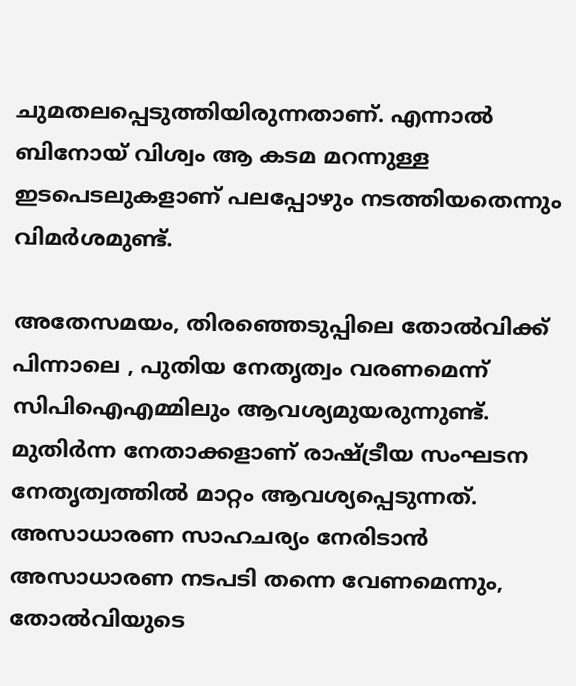ചുമതലപ്പെടുത്തിയിരുന്നതാണ്. എന്നാല്‍ ബിനോയ് വിശ്വം ആ കടമ മറന്നുള്ള ഇടപെടലുകളാണ് പലപ്പോഴും നടത്തിയതെന്നും വിമര്‍ശമുണ്ട്.

അതേസമയം, തിരഞ്ഞെടുപ്പിലെ തോല്‍വിക്ക് പിന്നാലെ , പുതിയ നേതൃത്വം വരണമെന്ന് സിപിഐഎമ്മിലും ആവശ്യമുയരുന്നുണ്ട്. മുതിര്‍ന്ന നേതാക്കളാണ് രാഷ്ട്രീയ സംഘടന നേതൃത്വത്തില്‍ മാറ്റം ആവശ്യപ്പെടുന്നത്. അസാധാരണ സാഹചര്യം നേരിടാന്‍ അസാധാരണ നടപടി തന്നെ വേണമെന്നും, തോല്‍വിയുടെ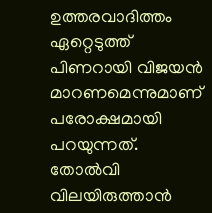ഉത്തരവാദിത്തം ഏറ്റെടുത്ത് പിണറായി വിജയന്‍ മാറണമെന്നുമാണ് പരോക്ഷമായി പറയുന്നത്. തോല്‍വി വിലയിരുത്താന്‍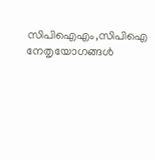സിപിഐഎം,സിപിഐ നേതൃയോഗങ്ങള്‍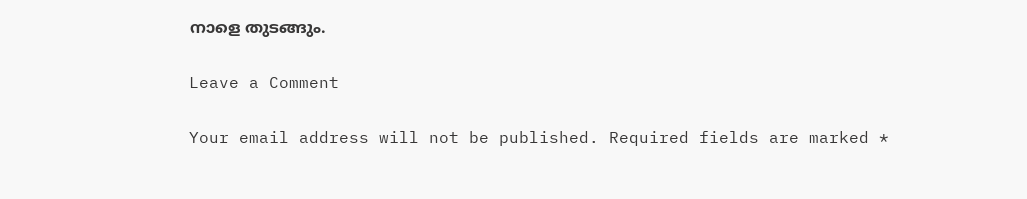നാളെ തുടങ്ങും.

Leave a Comment

Your email address will not be published. Required fields are marked *